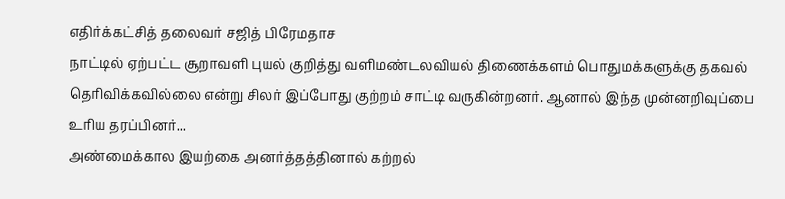எதிர்க்கட்சித் தலைவர் சஜித் பிரேமதாச
நாட்டில் ஏற்பட்ட சூறாவளி புயல் குறித்து வளிமண்டலவியல் திணைக்களம் பொதுமக்களுக்கு தகவல் தெரிவிக்கவில்லை என்று சிலர் இப்போது குற்றம் சாட்டி வருகின்றனர். ஆனால் இந்த முன்னறிவுப்பை உரிய தரப்பினர்...
அண்மைக்கால இயற்கை அனர்த்தத்தினால் கற்றல்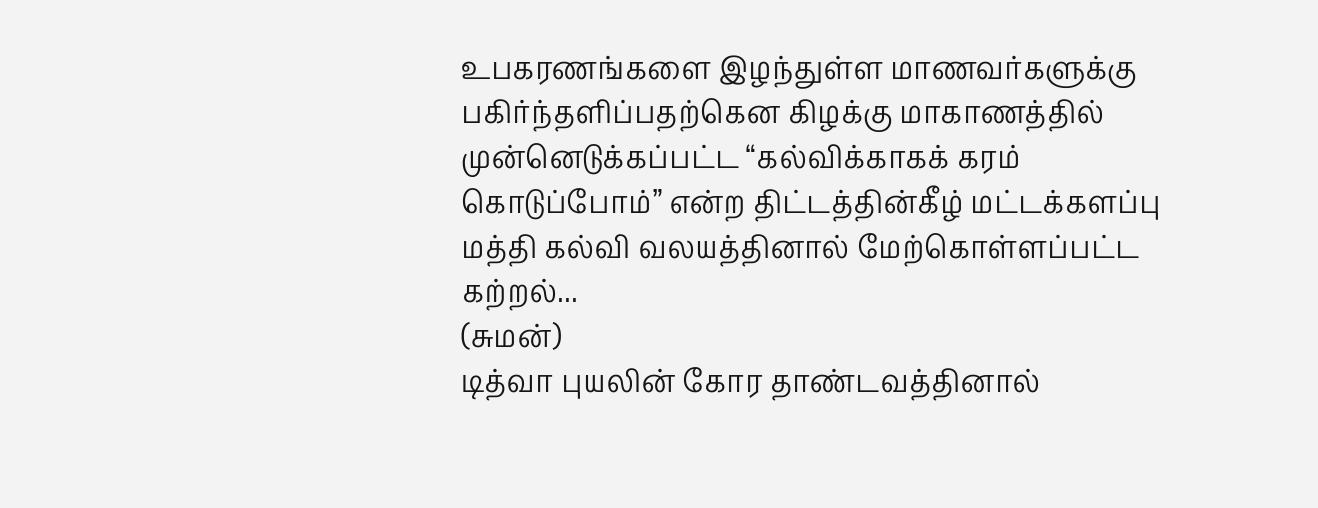உபகரணங்களை இழந்துள்ள மாணவர்களுக்கு பகிர்ந்தளிப்பதற்கென கிழக்கு மாகாணத்தில் முன்னெடுக்கப்பட்ட “கல்விக்காகக் கரம் கொடுப்போம்” என்ற திட்டத்தின்கீழ் மட்டக்களப்பு மத்தி கல்வி வலயத்தினால் மேற்கொள்ளப்பட்ட கற்றல்...
(சுமன்)
டித்வா புயலின் கோர தாண்டவத்தினால்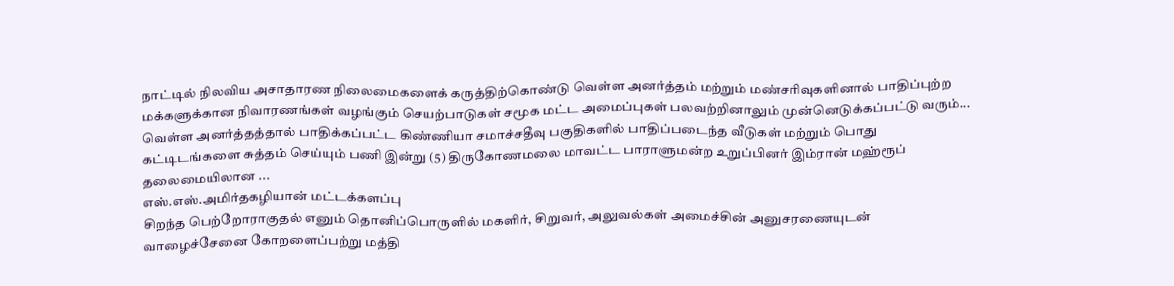நாட்டில் நிலவிய அசாதாரண நிலைமைகளைக் கருத்திற்கொண்டு வெள்ள அனர்த்தம் மற்றும் மண்சரிவுகளினால் பாதிப்புற்ற மக்களுக்கான நிவாரணங்கள் வழங்கும் செயற்பாடுகள் சமூக மட்ட அமைப்புகள் பலவற்றினாலும் முன்னெடுக்கப்பட்டு வரும்...
வெள்ள அனர்த்தத்தால் பாதிக்கப்பட்ட கிண்ணியா சமாச்சதீவு பகுதிகளில் பாதிப்படைந்த வீடுகள் மற்றும் பொது கட்டிடங்களை சுத்தம் செய்யும் பணி இன்று (5) திருகோணமலை மாவட்ட பாராளுமன்ற உறுப்பினர் இம்ரான் மஹ்ரூப் தலைமையிலான ...
எஸ்.எஸ்.அமிர்தகழியான் மட்டக்களப்பு
சிறந்த பெற்றோராகுதல் எனும் தொனிப்பொருளில் மகளிர், சிறுவர், அலுவல்கள் அமைச்சின் அனுசரணையுடன் வாழைச்சேனை கோறளைப்பற்று மத்தி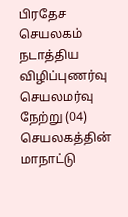பிரதேச செயலகம் நடாத்திய விழிப்புணர்வு செயலமர்வு நேற்று (04) செயலகத்தின் மாநாட்டு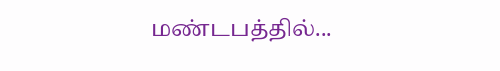மண்டபத்தில்...